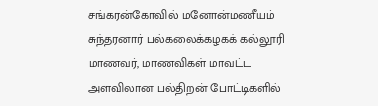சங்கரன்கோவில் மனோன்மணீயம் சுந்தரனார் பல்கலைக்கழகக் கல்லூரி மாணவர், மாணவிகள் மாவட்ட அளவிலான பல்திறன் போட்டிகளில்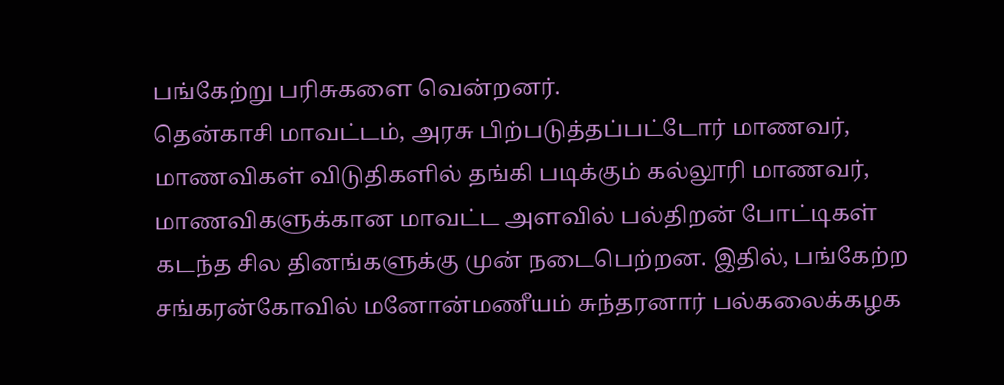பங்கேற்று பரிசுகளை வென்றனர்.
தென்காசி மாவட்டம், அரசு பிற்படுத்தப்பட்டோர் மாணவர், மாணவிகள் விடுதிகளில் தங்கி படிக்கும் கல்லூரி மாணவர், மாணவிகளுக்கான மாவட்ட அளவில் பல்திறன் போட்டிகள் கடந்த சில தினங்களுக்கு முன் நடைபெற்றன. இதில், பங்கேற்ற சங்கரன்கோவில் மனோன்மணீயம் சுந்தரனார் பல்கலைக்கழக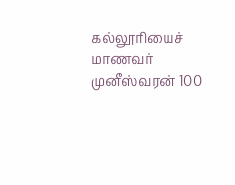கல்லூரியைச் மாணவர் முனீஸ்வரன் 100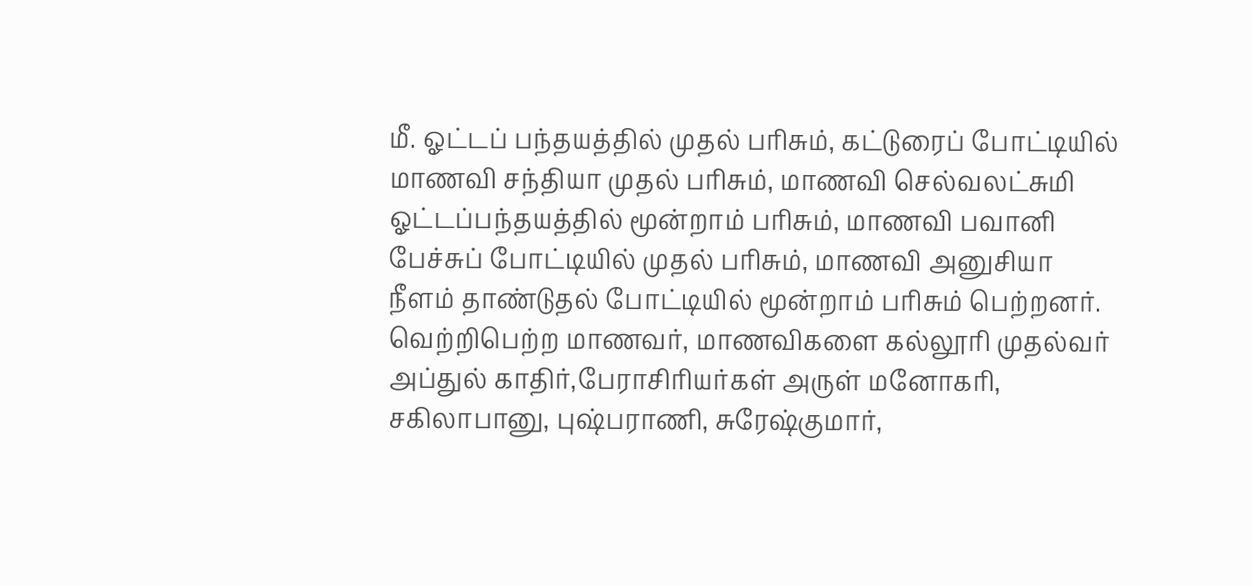மீ. ஓட்டப் பந்தயத்தில் முதல் பரிசும், கட்டுரைப் போட்டியில் மாணவி சந்தியா முதல் பரிசும், மாணவி செல்வலட்சுமி ஓட்டப்பந்தயத்தில் மூன்றாம் பரிசும், மாணவி பவானி பேச்சுப் போட்டியில் முதல் பரிசும், மாணவி அனுசியா நீளம் தாண்டுதல் போட்டியில் மூன்றாம் பரிசும் பெற்றனர்.
வெற்றிபெற்ற மாணவர், மாணவிகளை கல்லூரி முதல்வர் அப்துல் காதிர்,பேராசிரியர்கள் அருள் மனோகரி, சகிலாபானு, புஷ்பராணி, சுரேஷ்குமார்,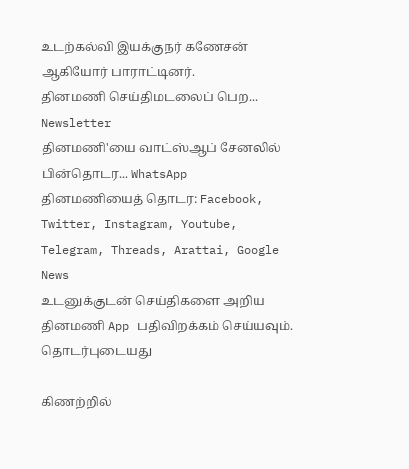உடற்கல்வி இயக்குநர் கணேசன் ஆகியோர் பாராட்டினர்.
தினமணி செய்திமடலைப் பெற... Newsletter
தினமணி'யை வாட்ஸ்ஆப் சேனலில் பின்தொடர... WhatsApp
தினமணியைத் தொடர: Facebook, Twitter, Instagram, Youtube, Telegram, Threads, Arattai, Google News
உடனுக்குடன் செய்திகளை அறிய தினமணி App பதிவிறக்கம் செய்யவும்.
தொடர்புடையது

கிணற்றில்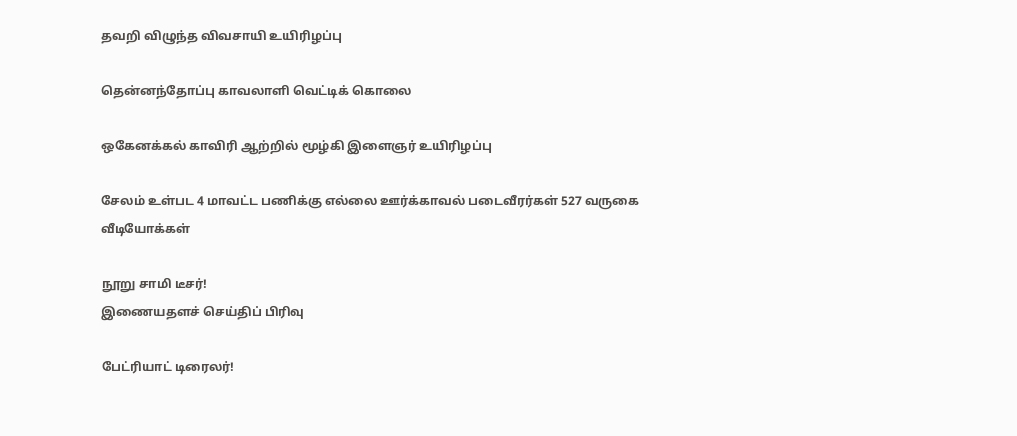தவறி விழுந்த விவசாயி உயிரிழப்பு

தென்னந்தோப்பு காவலாளி வெட்டிக் கொலை

ஒகேனக்கல் காவிரி ஆற்றில் மூழ்கி இளைஞர் உயிரிழப்பு

சேலம் உள்பட 4 மாவட்ட பணிக்கு எல்லை ஊர்க்காவல் படைவீரர்கள் 527 வருகை
வீடியோக்கள்

நூறு சாமி டீசர்!
இணையதளச் செய்திப் பிரிவு

பேட்ரியாட் டிரைலர்!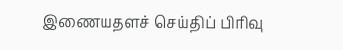இணையதளச் செய்திப் பிரிவு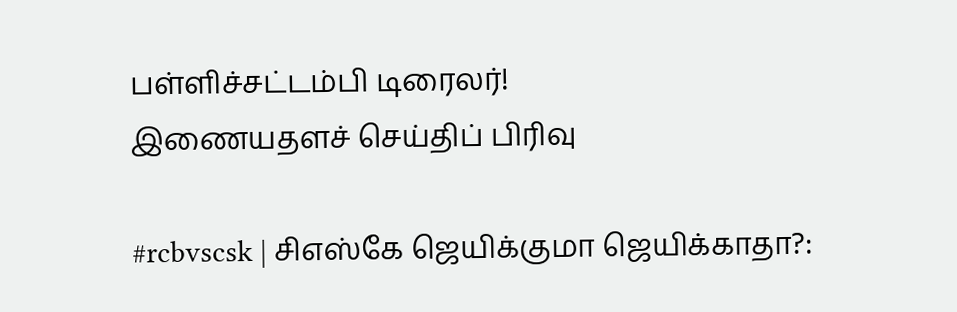பள்ளிச்சட்டம்பி டிரைலர்!
இணையதளச் செய்திப் பிரிவு

#rcbvscsk | சிஎஸ்கே ஜெயிக்குமா ஜெயிக்காதா?: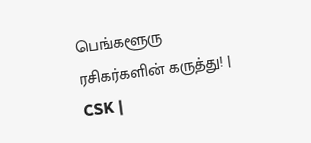பெங்களூரு ரசிகர்களின் கருத்து! | CSK |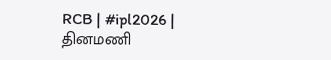RCB | #ipl2026 |
தினமணி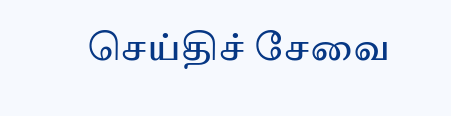செய்திச் சேவை